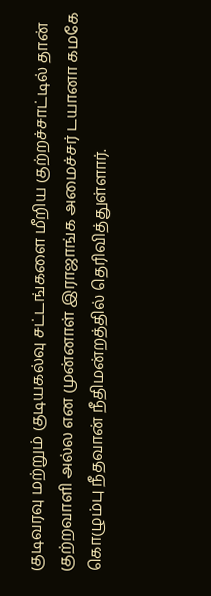குடிவரவு மற்றும் குடியகல்வு சட்டங்களை மீறிய குற்றச்சாட்டில் தான் குற்றவாளி அல்ல என முன்னாள் இராஜாங்க அமைச்சர் டயானா கமகே கொழும்பு நீதவான் நீதிமன்றத்தில் தெரிவித்துள்ளார்.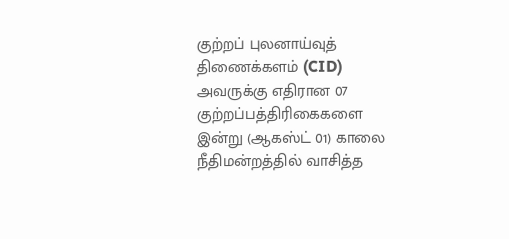குற்றப் புலனாய்வுத் திணைக்களம் (CID) அவருக்கு எதிரான 07 குற்றப்பத்திரிகைகளை இன்று (ஆகஸ்ட் 01) காலை நீதிமன்றத்தில் வாசித்த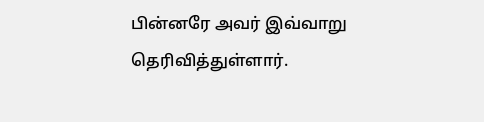பின்னரே அவர் இவ்வாறு  தெரிவித்துள்ளார்.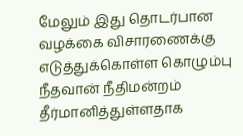மேலும் இது தொடர்பான வழக்கை விசாரணைக்கு எடுத்துக்கொள்ள கொழும்பு நீதவான் நீதிமன்றம் தீர்மானித்துள்ளதாக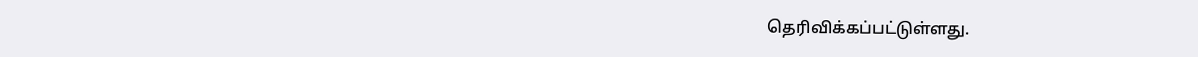தெரிவிக்கப்பட்டுள்ளது.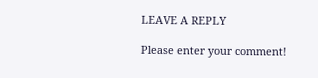LEAVE A REPLY

Please enter your comment!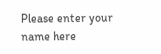Please enter your name here